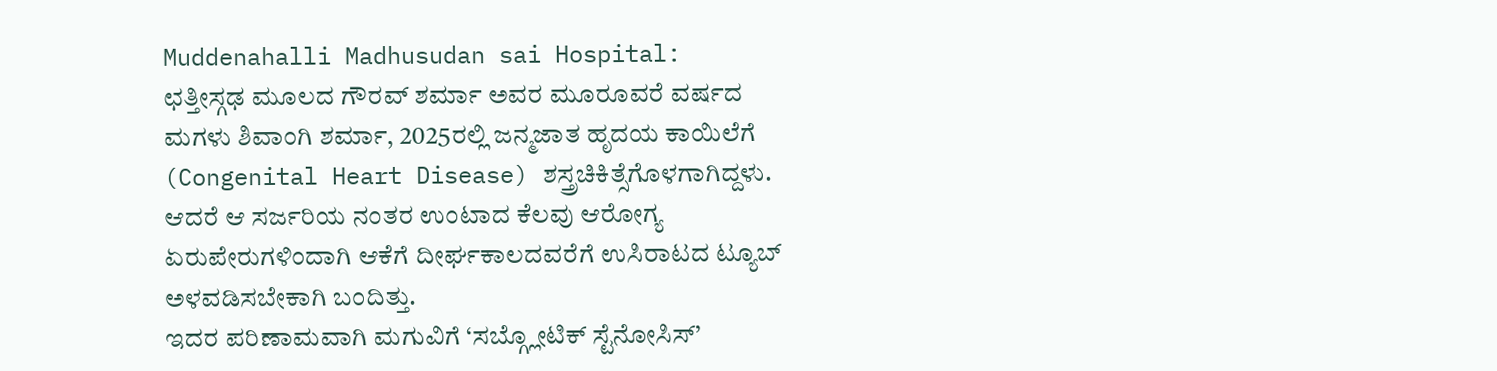Muddenahalli Madhusudan sai Hospital:
ಛತ್ತೀಸ್ಗಢ ಮೂಲದ ಗೌರವ್ ಶರ್ಮಾ ಅವರ ಮೂರೂವರೆ ವರ್ಷದ ಮಗಳು ಶಿವಾಂಗಿ ಶರ್ಮಾ, 2025ರಲ್ಲಿ ಜನ್ಮಜಾತ ಹೃದಯ ಕಾಯಿಲೆಗೆ (Congenital Heart Disease) ಶಸ್ತ್ರಚಿಕಿತ್ಸೆಗೊಳಗಾಗಿದ್ದಳು. ಆದರೆ ಆ ಸರ್ಜರಿಯ ನಂತರ ಉಂಟಾದ ಕೆಲವು ಆರೋಗ್ಯ ಏರುಪೇರುಗಳಿಂದಾಗಿ ಆಕೆಗೆ ದೀರ್ಘಕಾಲದವರೆಗೆ ಉಸಿರಾಟದ ಟ್ಯೂಬ್ ಅಳವಡಿಸಬೇಕಾಗಿ ಬಂದಿತ್ತು.
ಇದರ ಪರಿಣಾಮವಾಗಿ ಮಗುವಿಗೆ ‘ಸಬ್ಗ್ಲೋಟಿಕ್ ಸ್ಟೆನೋಸಿಸ್’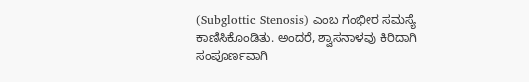(Subglottic Stenosis) ಎಂಬ ಗಂಭೀರ ಸಮಸ್ಯೆ ಕಾಣಿಸಿಕೊಂಡಿತು. ಅಂದರೆ, ಶ್ವಾಸನಾಳವು ಕಿರಿದಾಗಿ ಸಂಪೂರ್ಣವಾಗಿ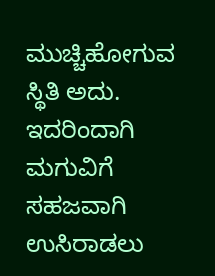ಮುಚ್ಚಿಹೋಗುವ ಸ್ಥಿತಿ ಅದು. ಇದರಿಂದಾಗಿ ಮಗುವಿಗೆ ಸಹಜವಾಗಿ ಉಸಿರಾಡಲು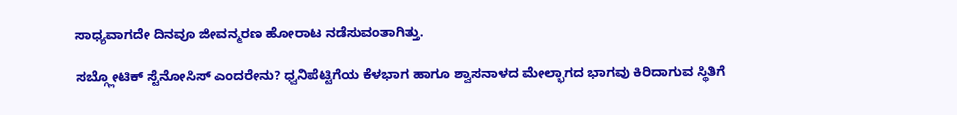ಸಾಧ್ಯವಾಗದೇ ದಿನವೂ ಜೀವನ್ಮರಣ ಹೋರಾಟ ನಡೆಸುವಂತಾಗಿತ್ತು.

ಸಬ್ಗ್ಲೋಟಿಕ್ ಸ್ಟೆನೋಸಿಸ್ ಎಂದರೇನು? ಧ್ವನಿಪೆಟ್ಟಿಗೆಯ ಕೆಳಭಾಗ ಹಾಗೂ ಶ್ವಾಸನಾಳದ ಮೇಲ್ಭಾಗದ ಭಾಗವು ಕಿರಿದಾಗುವ ಸ್ಥಿತಿಗೆ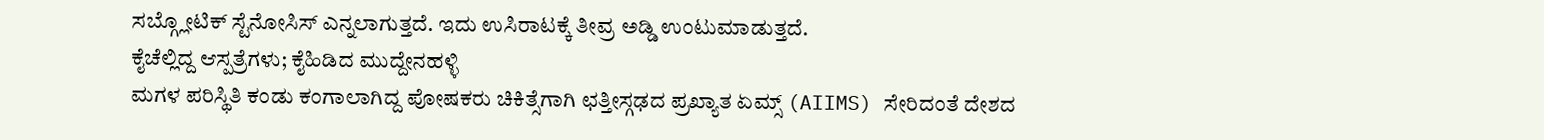ಸಬ್ಗ್ಲೋಟಿಕ್ ಸ್ಟೆನೋಸಿಸ್ ಎನ್ನಲಾಗುತ್ತದೆ. ಇದು ಉಸಿರಾಟಕ್ಕೆ ತೀವ್ರ ಅಡ್ಡಿ ಉಂಟುಮಾಡುತ್ತದೆ.
ಕೈಚೆಲ್ಲಿದ್ದ ಆಸ್ಪತ್ರೆಗಳು; ಕೈಹಿಡಿದ ಮುದ್ದೇನಹಳ್ಳಿ
ಮಗಳ ಪರಿಸ್ಥಿತಿ ಕಂಡು ಕಂಗಾಲಾಗಿದ್ದ ಪೋಷಕರು ಚಿಕಿತ್ಸೆಗಾಗಿ ಛತ್ತೀಸ್ಗಢದ ಪ್ರಖ್ಯಾತ ಏಮ್ಸ್ (AIIMS) ಸೇರಿದಂತೆ ದೇಶದ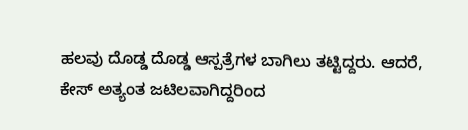ಹಲವು ದೊಡ್ಡ ದೊಡ್ಡ ಆಸ್ಪತ್ರೆಗಳ ಬಾಗಿಲು ತಟ್ಟಿದ್ದರು. ಆದರೆ, ಕೇಸ್ ಅತ್ಯಂತ ಜಟಿಲವಾಗಿದ್ದರಿಂದ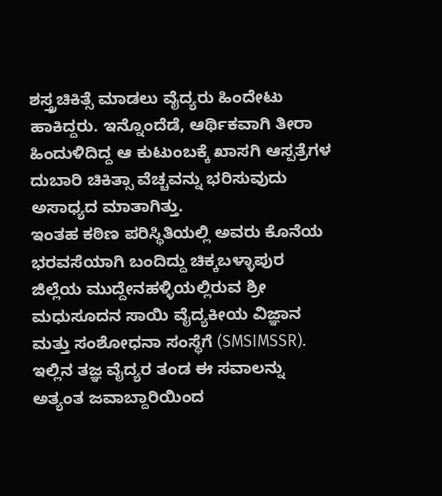ಶಸ್ತ್ರಚಿಕಿತ್ಸೆ ಮಾಡಲು ವೈದ್ಯರು ಹಿಂದೇಟು ಹಾಕಿದ್ದರು. ಇನ್ನೊಂದೆಡೆ, ಆರ್ಥಿಕವಾಗಿ ತೀರಾ ಹಿಂದುಳಿದಿದ್ದ ಆ ಕುಟುಂಬಕ್ಕೆ ಖಾಸಗಿ ಆಸ್ಪತ್ರೆಗಳ ದುಬಾರಿ ಚಿಕಿತ್ಸಾ ವೆಚ್ಚವನ್ನು ಭರಿಸುವುದು ಅಸಾಧ್ಯದ ಮಾತಾಗಿತ್ತು.
ಇಂತಹ ಕಠಿಣ ಪರಿಸ್ಥಿತಿಯಲ್ಲಿ ಅವರು ಕೊನೆಯ ಭರವಸೆಯಾಗಿ ಬಂದಿದ್ದು ಚಿಕ್ಕಬಳ್ಳಾಪುರ ಜಿಲ್ಲೆಯ ಮುದ್ದೇನಹಳ್ಳಿಯಲ್ಲಿರುವ ಶ್ರೀ ಮಧುಸೂದನ ಸಾಯಿ ವೈದ್ಯಕೀಯ ವಿಜ್ಞಾನ ಮತ್ತು ಸಂಶೋಧನಾ ಸಂಸ್ಥೆಗೆ (SMSIMSSR). ಇಲ್ಲಿನ ತಜ್ಞ ವೈದ್ಯರ ತಂಡ ಈ ಸವಾಲನ್ನು ಅತ್ಯಂತ ಜವಾಬ್ದಾರಿಯಿಂದ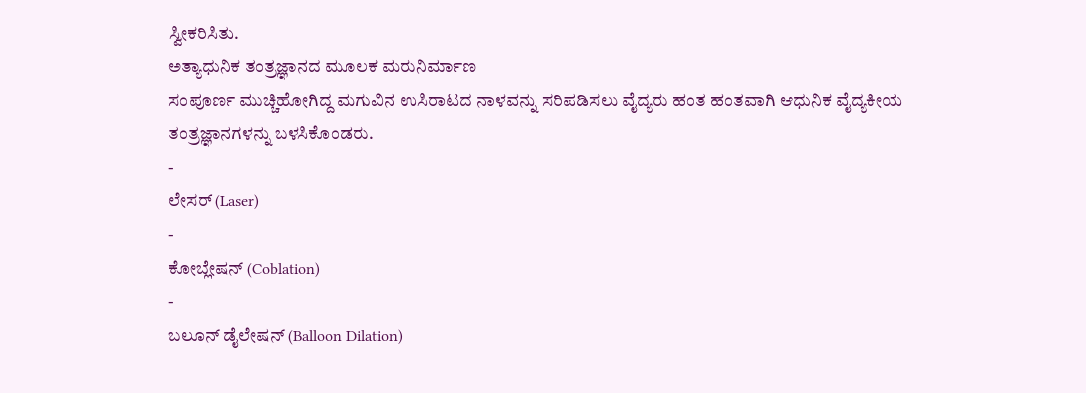ಸ್ವೀಕರಿಸಿತು.
ಅತ್ಯಾಧುನಿಕ ತಂತ್ರಜ್ಞಾನದ ಮೂಲಕ ಮರುನಿರ್ಮಾಣ
ಸಂಪೂರ್ಣ ಮುಚ್ಚಿಹೋಗಿದ್ದ ಮಗುವಿನ ಉಸಿರಾಟದ ನಾಳವನ್ನು ಸರಿಪಡಿಸಲು ವೈದ್ಯರು ಹಂತ ಹಂತವಾಗಿ ಆಧುನಿಕ ವೈದ್ಯಕೀಯ ತಂತ್ರಜ್ಞಾನಗಳನ್ನು ಬಳಸಿಕೊಂಡರು.
-
ಲೇಸರ್ (Laser)
-
ಕೋಬ್ಲೇಷನ್ (Coblation)
-
ಬಲೂನ್ ಡೈಲೇಷನ್ (Balloon Dilation)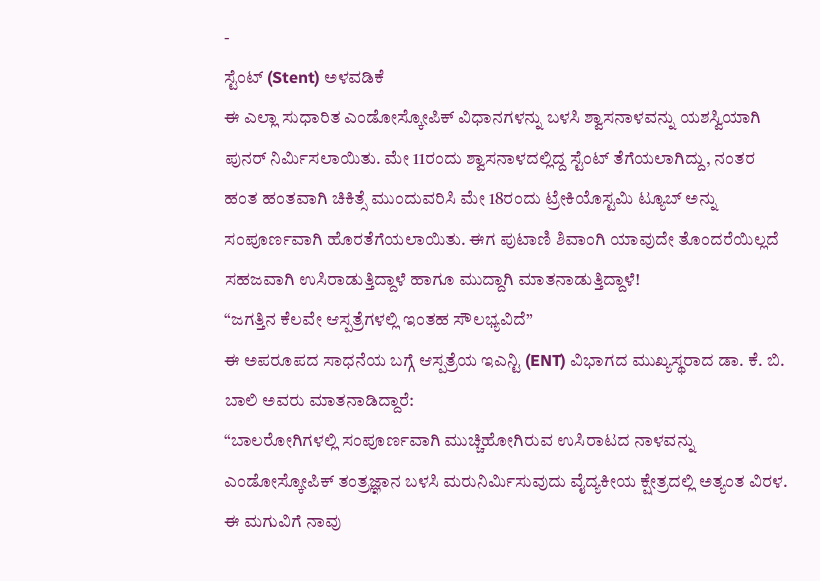-
ಸ್ಟೆಂಟ್ (Stent) ಅಳವಡಿಕೆ
ಈ ಎಲ್ಲಾ ಸುಧಾರಿತ ಎಂಡೋಸ್ಕೋಪಿಕ್ ವಿಧಾನಗಳನ್ನು ಬಳಸಿ ಶ್ವಾಸನಾಳವನ್ನು ಯಶಸ್ವಿಯಾಗಿ ಪುನರ್ ನಿರ್ಮಿಸಲಾಯಿತು. ಮೇ 11ರಂದು ಶ್ವಾಸನಾಳದಲ್ಲಿದ್ದ ಸ್ಟೆಂಟ್ ತೆಗೆಯಲಾಗಿದ್ದು, ನಂತರ ಹಂತ ಹಂತವಾಗಿ ಚಿಕಿತ್ಸೆ ಮುಂದುವರಿಸಿ ಮೇ 18ರಂದು ಟ್ರೇಕಿಯೊಸ್ಟಮಿ ಟ್ಯೂಬ್ ಅನ್ನು ಸಂಪೂರ್ಣವಾಗಿ ಹೊರತೆಗೆಯಲಾಯಿತು. ಈಗ ಪುಟಾಣಿ ಶಿವಾಂಗಿ ಯಾವುದೇ ತೊಂದರೆಯಿಲ್ಲದೆ ಸಹಜವಾಗಿ ಉಸಿರಾಡುತ್ತಿದ್ದಾಳೆ ಹಾಗೂ ಮುದ್ದಾಗಿ ಮಾತನಾಡುತ್ತಿದ್ದಾಳೆ!
“ಜಗತ್ತಿನ ಕೆಲವೇ ಆಸ್ಪತ್ರೆಗಳಲ್ಲಿ ಇಂತಹ ಸೌಲಭ್ಯವಿದೆ”
ಈ ಅಪರೂಪದ ಸಾಧನೆಯ ಬಗ್ಗೆ ಆಸ್ಪತ್ರೆಯ ಇಎನ್ಟಿ (ENT) ವಿಭಾಗದ ಮುಖ್ಯಸ್ಥರಾದ ಡಾ. ಕೆ. ಬಿ. ಬಾಲಿ ಅವರು ಮಾತನಾಡಿದ್ದಾರೆ:
“ಬಾಲರೋಗಿಗಳಲ್ಲಿ ಸಂಪೂರ್ಣವಾಗಿ ಮುಚ್ಚಿಹೋಗಿರುವ ಉಸಿರಾಟದ ನಾಳವನ್ನು ಎಂಡೋಸ್ಕೋಪಿಕ್ ತಂತ್ರಜ್ಞಾನ ಬಳಸಿ ಮರುನಿರ್ಮಿಸುವುದು ವೈದ್ಯಕೀಯ ಕ್ಷೇತ್ರದಲ್ಲಿ ಅತ್ಯಂತ ವಿರಳ. ಈ ಮಗುವಿಗೆ ನಾವು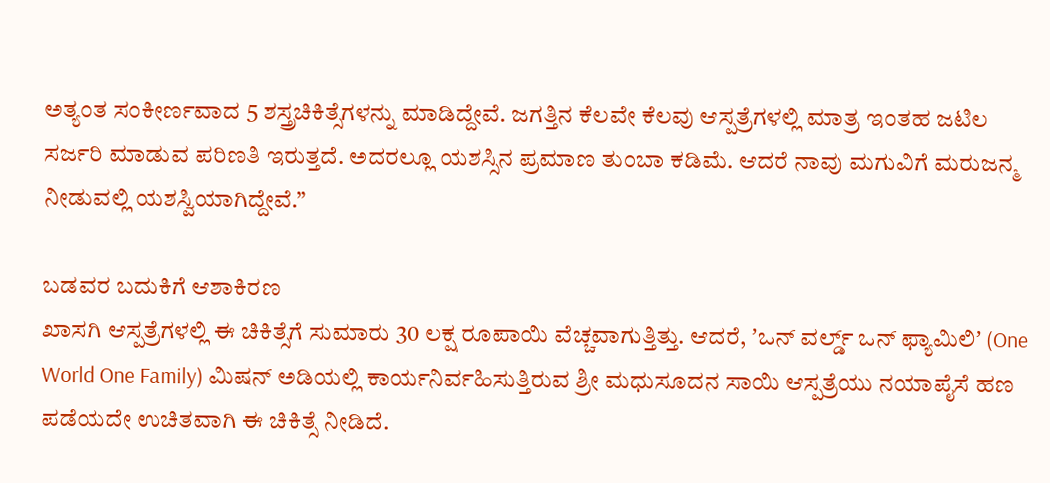ಅತ್ಯಂತ ಸಂಕೀರ್ಣವಾದ 5 ಶಸ್ತ್ರಚಿಕಿತ್ಸೆಗಳನ್ನು ಮಾಡಿದ್ದೇವೆ. ಜಗತ್ತಿನ ಕೆಲವೇ ಕೆಲವು ಆಸ್ಪತ್ರೆಗಳಲ್ಲಿ ಮಾತ್ರ ಇಂತಹ ಜಟಿಲ ಸರ್ಜರಿ ಮಾಡುವ ಪರಿಣತಿ ಇರುತ್ತದೆ. ಅದರಲ್ಲೂ ಯಶಸ್ಸಿನ ಪ್ರಮಾಣ ತುಂಬಾ ಕಡಿಮೆ. ಆದರೆ ನಾವು ಮಗುವಿಗೆ ಮರುಜನ್ಮ ನೀಡುವಲ್ಲಿ ಯಶಸ್ವಿಯಾಗಿದ್ದೇವೆ.”

ಬಡವರ ಬದುಕಿಗೆ ಆಶಾಕಿರಣ
ಖಾಸಗಿ ಆಸ್ಪತ್ರೆಗಳಲ್ಲಿ ಈ ಚಿಕಿತ್ಸೆಗೆ ಸುಮಾರು 30 ಲಕ್ಷ ರೂಪಾಯಿ ವೆಚ್ಚವಾಗುತ್ತಿತ್ತು. ಆದರೆ, ʼಒನ್ ವರ್ಲ್ಡ್ ಒನ್ ಫ್ಯಾಮಿಲಿʼ (One World One Family) ಮಿಷನ್ ಅಡಿಯಲ್ಲಿ ಕಾರ್ಯನಿರ್ವಹಿಸುತ್ತಿರುವ ಶ್ರೀ ಮಧುಸೂದನ ಸಾಯಿ ಆಸ್ಪತ್ರೆಯು ನಯಾಪೈಸೆ ಹಣ ಪಡೆಯದೇ ಉಚಿತವಾಗಿ ಈ ಚಿಕಿತ್ಸೆ ನೀಡಿದೆ.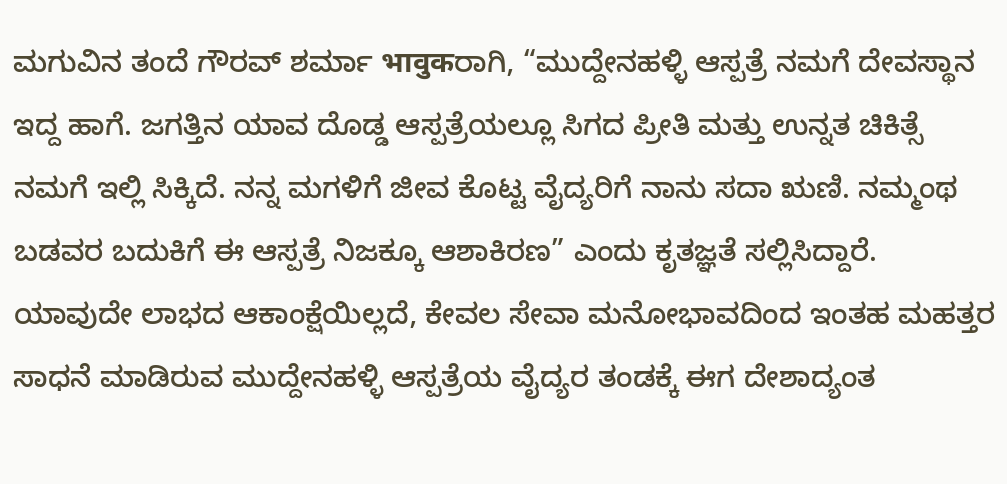ಮಗುವಿನ ತಂದೆ ಗೌರವ್ ಶರ್ಮಾ भावुकರಾಗಿ, “ಮುದ್ದೇನಹಳ್ಳಿ ಆಸ್ಪತ್ರೆ ನಮಗೆ ದೇವಸ್ಥಾನ ಇದ್ದ ಹಾಗೆ. ಜಗತ್ತಿನ ಯಾವ ದೊಡ್ಡ ಆಸ್ಪತ್ರೆಯಲ್ಲೂ ಸಿಗದ ಪ್ರೀತಿ ಮತ್ತು ಉನ್ನತ ಚಿಕಿತ್ಸೆ ನಮಗೆ ಇಲ್ಲಿ ಸಿಕ್ಕಿದೆ. ನನ್ನ ಮಗಳಿಗೆ ಜೀವ ಕೊಟ್ಟ ವೈದ್ಯರಿಗೆ ನಾನು ಸದಾ ಋಣಿ. ನಮ್ಮಂಥ ಬಡವರ ಬದುಕಿಗೆ ಈ ಆಸ್ಪತ್ರೆ ನಿಜಕ್ಕೂ ಆಶಾಕಿರಣ” ಎಂದು ಕೃತಜ್ಞತೆ ಸಲ್ಲಿಸಿದ್ದಾರೆ.
ಯಾವುದೇ ಲಾಭದ ಆಕಾಂಕ್ಷೆಯಿಲ್ಲದೆ, ಕೇವಲ ಸೇವಾ ಮನೋಭಾವದಿಂದ ಇಂತಹ ಮಹತ್ತರ ಸಾಧನೆ ಮಾಡಿರುವ ಮುದ್ದೇನಹಳ್ಳಿ ಆಸ್ಪತ್ರೆಯ ವೈದ್ಯರ ತಂಡಕ್ಕೆ ಈಗ ದೇಶಾದ್ಯಂತ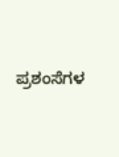ಪ್ರಶಂಸೆಗಳ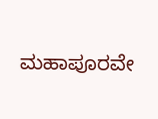ಮಹಾಪೂರವೇ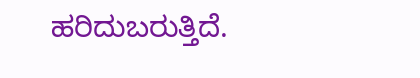ಹರಿದುಬರುತ್ತಿದೆ.